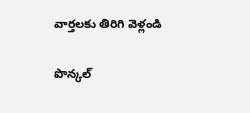వార్తలకు తిరిగి వెళ్లండి

పొన్కల్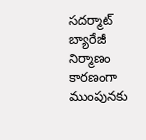సదర్మాట్ బ్యారేజీ నిర్మాణం కారణంగా ముంపునకు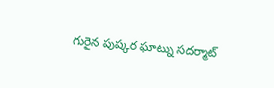గురైన పుష్కర ఘాట్ను సదర్మాట్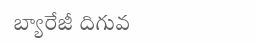బ్యారేజీ దిగువ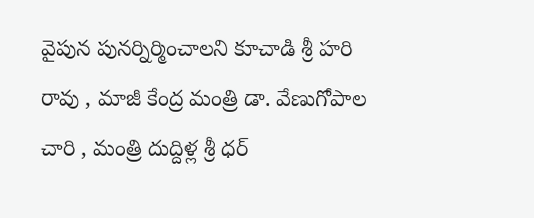వైపున పునర్నిర్మించాలని కూచాడి శ్రీ హరి రావు , మాజీ కేంద్ర మంత్రి డా. వేణుగోపాల చారి , మంత్రి దుద్దిళ్ల శ్రీ ధర్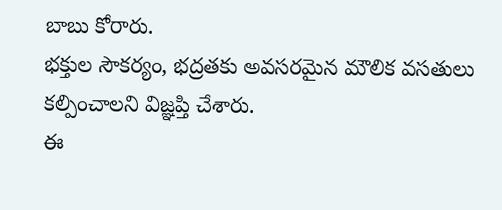బాబు కోరారు.
భక్తుల సౌకర్యం, భద్రతకు అవసరమైన మౌలిక వసతులు కల్పించాలని విజ్ఞప్తి చేశారు.
ఈ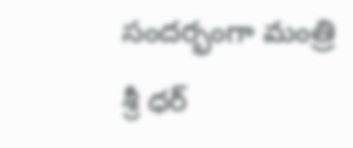సందర్భంగా మంత్రి శ్రీ ధర్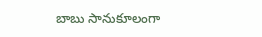బాబు సానుకూలంగా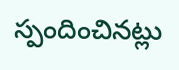స్పందించినట్లు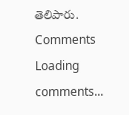తెలిపారు.
Comments
Loading comments...